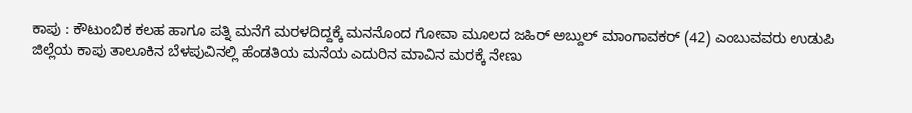ಕಾಪು : ಕೌಟುಂಬಿಕ ಕಲಹ ಹಾಗೂ ಪತ್ನಿ ಮನೆಗೆ ಮರಳದಿದ್ದಕ್ಕೆ ಮನನೊಂದ ಗೋವಾ ಮೂಲದ ಜಹಿರ್ ಅಬ್ದುಲ್ ಮಾಂಗಾವಕರ್ (42) ಎಂಬುವವರು ಉಡುಪಿ ಜಿಲ್ಲೆಯ ಕಾಪು ತಾಲೂಕಿನ ಬೆಳಪುವಿನಲ್ಲಿ ಹೆಂಡತಿಯ ಮನೆಯ ಎದುರಿನ ಮಾವಿನ ಮರಕ್ಕೆ ನೇಣು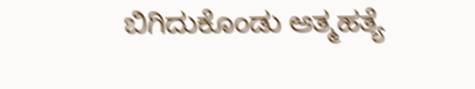ಬಿಗಿದುಕೊಂಡು ಆತ್ಮಹತ್ಯೆ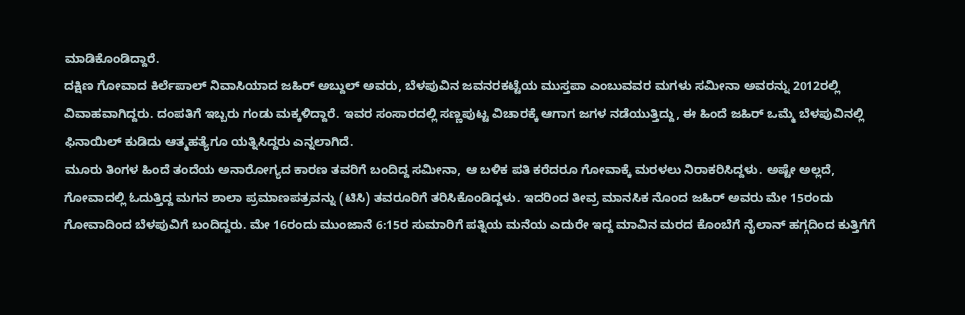ಮಾಡಿಕೊಂಡಿದ್ದಾರೆ.
ದಕ್ಷಿಣ ಗೋವಾದ ಕಿರ್ಲೆಪಾಲ್ ನಿವಾಸಿಯಾದ ಜಹಿರ್ ಅಬ್ದುಲ್ ಅವರು, ಬೆಳಪುವಿನ ಜವನರಕಟ್ಟೆಯ ಮುಸ್ತಪಾ ಎಂಬುವವರ ಮಗಳು ಸಮೀನಾ ಅವರನ್ನು 2012ರಲ್ಲಿ ವಿವಾಹವಾಗಿದ್ದರು. ದಂಪತಿಗೆ ಇಬ್ಬರು ಗಂಡು ಮಕ್ಕಳಿದ್ದಾರೆ. ಇವರ ಸಂಸಾರದಲ್ಲಿ ಸಣ್ಣಪುಟ್ಟ ವಿಚಾರಕ್ಕೆ ಆಗಾಗ ಜಗಳ ನಡೆಯುತ್ತಿದ್ದು, ಈ ಹಿಂದೆ ಜಹಿರ್ ಒಮ್ಮೆ ಬೆಳಪುವಿನಲ್ಲಿ ಫಿನಾಯಿಲ್ ಕುಡಿದು ಆತ್ಮಹತ್ಯೆಗೂ ಯತ್ನಿಸಿದ್ದರು ಎನ್ನಲಾಗಿದೆ.
ಮೂರು ತಿಂಗಳ ಹಿಂದೆ ತಂದೆಯ ಅನಾರೋಗ್ಯದ ಕಾರಣ ತವರಿಗೆ ಬಂದಿದ್ದ ಸಮೀನಾ, ಆ ಬಳಿಕ ಪತಿ ಕರೆದರೂ ಗೋವಾಕ್ಕೆ ಮರಳಲು ನಿರಾಕರಿಸಿದ್ದಳು. ಅಷ್ಟೇ ಅಲ್ಲದೆ, ಗೋವಾದಲ್ಲಿ ಓದುತ್ತಿದ್ದ ಮಗನ ಶಾಲಾ ಪ್ರಮಾಣಪತ್ರವನ್ನು (ಟಿಸಿ) ತವರೂರಿಗೆ ತರಿಸಿಕೊಂಡಿದ್ದಳು. ಇದರಿಂದ ತೀವ್ರ ಮಾನಸಿಕ ನೊಂದ ಜಹಿರ್ ಅವರು ಮೇ 15ರಂದು ಗೋವಾದಿಂದ ಬೆಳಪುವಿಗೆ ಬಂದಿದ್ದರು. ಮೇ 16ರಂದು ಮುಂಜಾನೆ 6:15ರ ಸುಮಾರಿಗೆ ಪತ್ನಿಯ ಮನೆಯ ಎದುರೇ ಇದ್ದ ಮಾವಿನ ಮರದ ಕೊಂಬೆಗೆ ನೈಲಾನ್ ಹಗ್ಗದಿಂದ ಕುತ್ತಿಗೆಗೆ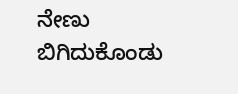ನೇಣು ಬಿಗಿದುಕೊಂಡು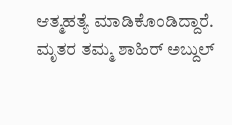ಆತ್ಮಹತ್ಯೆ ಮಾಡಿಕೊಂಡಿದ್ದಾರೆ. ಮೃತರ ತಮ್ಮ ಶಾಹಿರ್ ಅಬ್ದುಲ್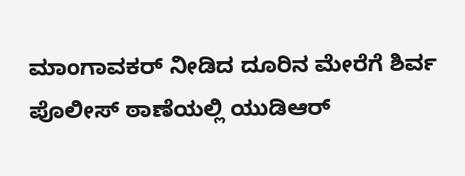ಮಾಂಗಾವಕರ್ ನೀಡಿದ ದೂರಿನ ಮೇರೆಗೆ ಶಿರ್ವ ಪೊಲೀಸ್ ಠಾಣೆಯಲ್ಲಿ ಯುಡಿಆರ್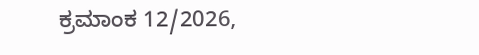ಕ್ರಮಾಂಕ 12/2026,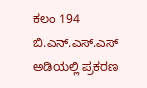ಕಲಂ 194 ಬಿ.ಎನ್.ಎಸ್.ಎಸ್ ಅಡಿಯಲ್ಲಿ ಪ್ರಕರಣ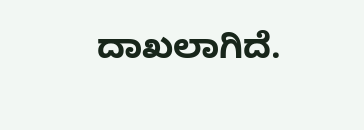ದಾಖಲಾಗಿದೆ.